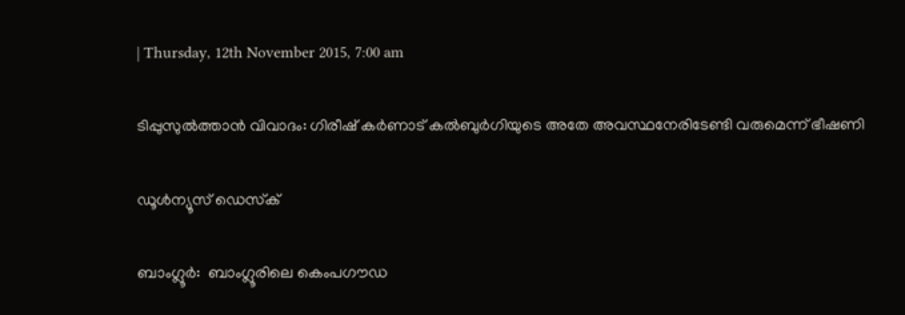| Thursday, 12th November 2015, 7:00 am

ടിപ്പുസുല്‍ത്താന്‍ വിവാദം: ഗിരീഷ് കര്‍ണാട് കല്‍ബുര്‍ഗിയുടെ അതേ അവസ്ഥനേരിടേണ്ടി വരുമെന്ന് ഭീഷണി

ഡൂള്‍ന്യൂസ് ഡെസ്‌ക്

ബാംഗ്ലൂര്‍:  ബാംഗ്ലൂരിലെ കെംപഗൗഡ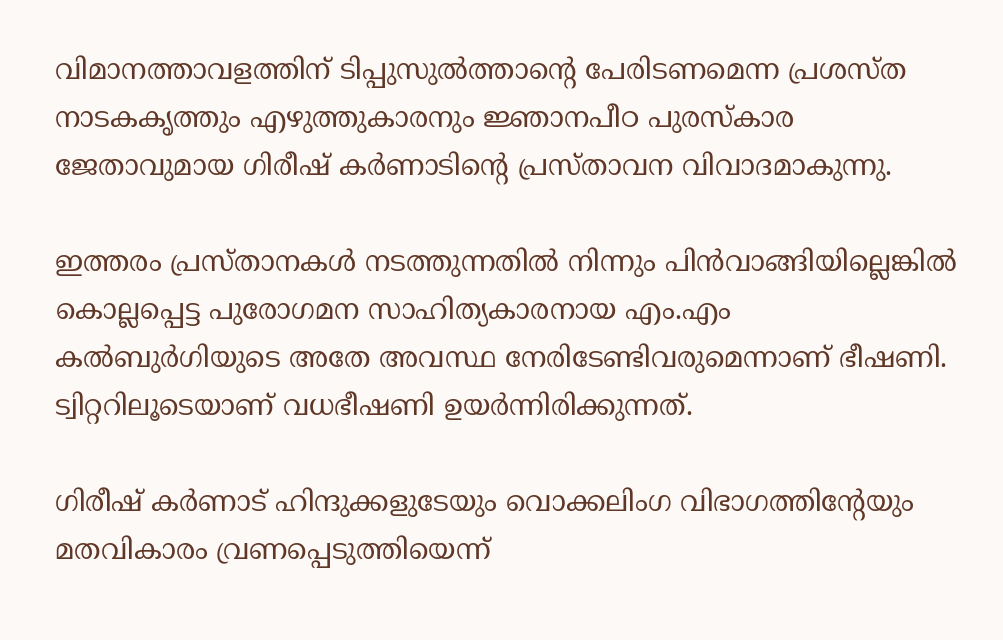വിമാനത്താവളത്തിന് ടിപ്പുസുല്‍ത്താന്റെ പേരിടണമെന്ന പ്രശസ്ത നാടകകൃത്തും എഴുത്തുകാരനും ജ്ഞാനപീഠ പുരസ്‌കാര ജേതാവുമായ ഗിരീഷ് കര്‍ണാടിന്റെ പ്രസ്താവന വിവാദമാകുന്നു.

ഇത്തരം പ്രസ്താനകള്‍ നടത്തുന്നതില്‍ നിന്നും പിന്‍വാങ്ങിയില്ലെങ്കില്‍ കൊല്ലപ്പെട്ട പുരോഗമന സാഹിത്യകാരനായ എം.എം കല്‍ബുര്‍ഗിയുടെ അതേ അവസ്ഥ നേരിടേണ്ടിവരുമെന്നാണ് ഭീഷണി. ട്വിറ്ററിലൂടെയാണ് വധഭീഷണി ഉയര്‍ന്നിരിക്കുന്നത്.

ഗിരീഷ് കര്‍ണാട് ഹിന്ദുക്കളുടേയും വൊക്കലിംഗ വിഭാഗത്തിന്റേയും മതവികാരം വ്രണപ്പെടുത്തിയെന്ന്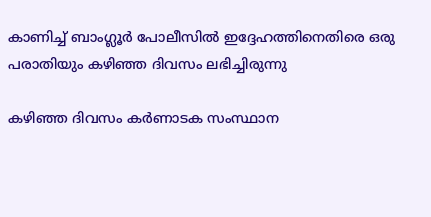കാണിച്ച് ബാംഗ്ലൂര്‍ പോലീസില്‍ ഇദ്ദേഹത്തിനെതിരെ ഒരു പരാതിയും കഴിഞ്ഞ ദിവസം ലഭിച്ചിരുന്നു

കഴിഞ്ഞ ദിവസം കര്‍ണാടക സംസ്ഥാന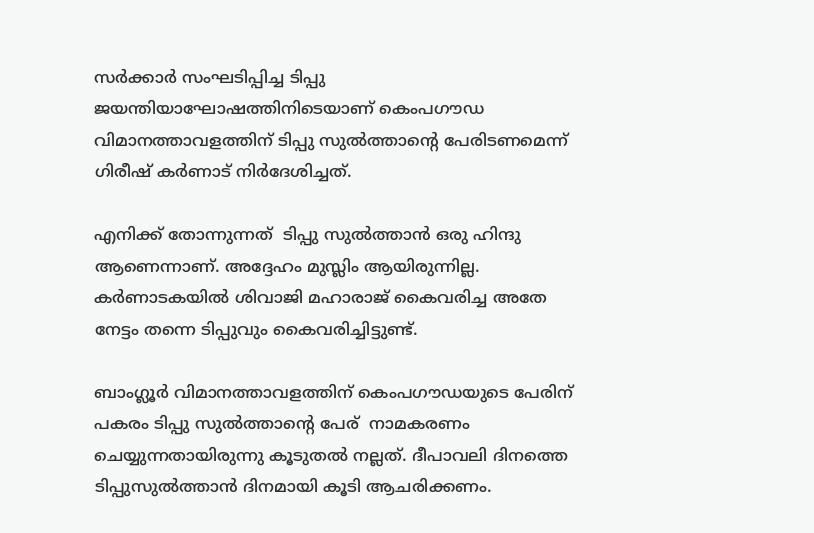സര്‍ക്കാര്‍ സംഘടിപ്പിച്ച ടിപ്പു ജയന്തിയാഘോഷത്തിനിടെയാണ് കെംപഗൗഡ വിമാനത്താവളത്തിന് ടിപ്പു സുല്‍ത്താന്റെ പേരിടണമെന്ന് ഗിരീഷ് കര്‍ണാട് നിര്‍ദേശിച്ചത്.

എനിക്ക് തോന്നുന്നത്  ടിപ്പു സുല്‍ത്താന്‍ ഒരു ഹിന്ദു ആണെന്നാണ്. അദ്ദേഹം മുസ്ലിം ആയിരുന്നില്ല. കര്‍ണാടകയില്‍ ശിവാജി മഹാരാജ് കൈവരിച്ച അതേ നേട്ടം തന്നെ ടിപ്പുവും കൈവരിച്ചിട്ടുണ്ട്.

ബാംഗ്ലൂര്‍ വിമാനത്താവളത്തിന് കെംപഗൗഡയുടെ പേരിന് പകരം ടിപ്പു സുല്‍ത്താന്റെ പേര്  നാമകരണം ചെയ്യുന്നതായിരുന്നു കൂടുതല്‍ നല്ലത്. ദീപാവലി ദിനത്തെ ടിപ്പുസുല്‍ത്താന്‍ ദിനമായി കൂടി ആചരിക്കണം.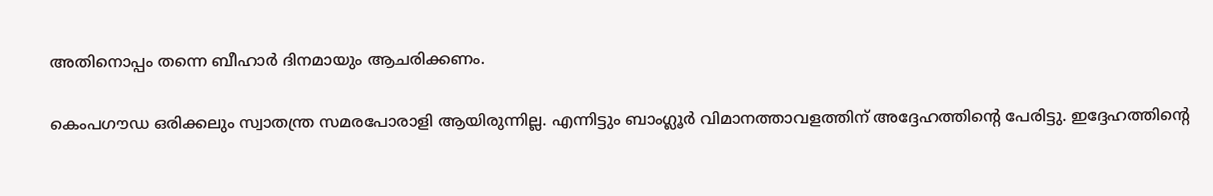അതിനൊപ്പം തന്നെ ബീഹാര്‍ ദിനമായും ആചരിക്കണം.

കെംപഗൗഡ ഒരിക്കലും സ്വാതന്ത്ര സമരപോരാളി ആയിരുന്നില്ല. എന്നിട്ടും ബാംഗ്ലൂര്‍ വിമാനത്താവളത്തിന് അദ്ദേഹത്തിന്റെ പേരിട്ടു. ഇദ്ദേഹത്തിന്റെ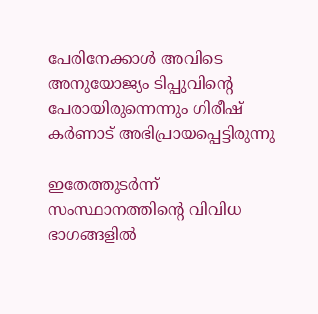പേരിനേക്കാള്‍ അവിടെ അനുയോജ്യം ടിപ്പുവിന്റെ പേരായിരുന്നെന്നും ഗിരീഷ് കര്‍ണാട് അഭിപ്രായപ്പെട്ടിരുന്നു

ഇതേത്തുടര്‍ന്ന് സംസ്ഥാനത്തിന്റെ വിവിധ ഭാഗങ്ങളില്‍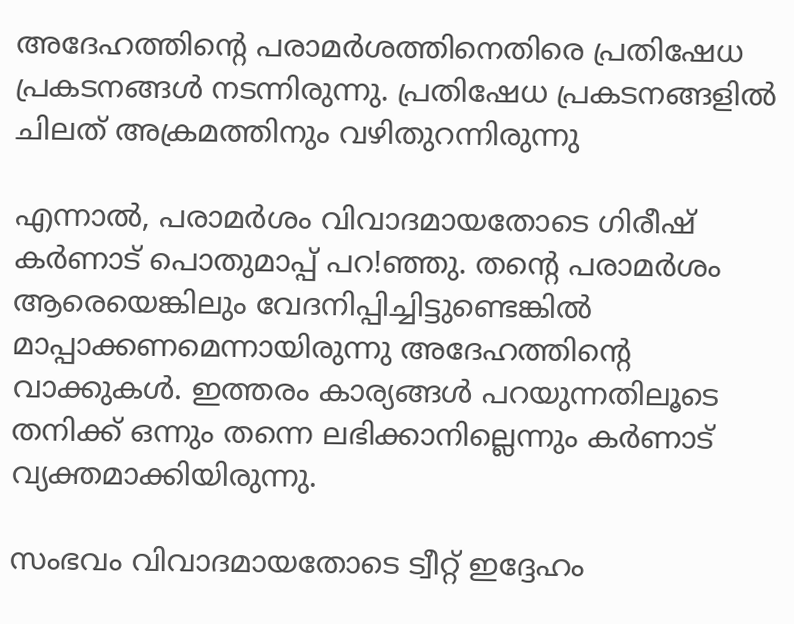അദേഹത്തിന്റെ പരാമര്‍ശത്തിനെതിരെ പ്രതിഷേധ പ്രകടനങ്ങള്‍ നടന്നിരുന്നു. പ്രതിഷേധ പ്രകടനങ്ങളില്‍ ചിലത് അക്രമത്തിനും വഴിതുറന്നിരുന്നു

എന്നാല്‍, പരാമര്‍ശം വിവാദമായതോടെ ഗിരീഷ് കര്‍ണാട് പൊതുമാപ്പ് പറ!ഞ്ഞു. തന്റെ പരാമര്‍ശം ആരെയെങ്കിലും വേദനിപ്പിച്ചിട്ടുണ്ടെങ്കില്‍ മാപ്പാക്കണമെന്നായിരുന്നു അദേഹത്തിന്റെ വാക്കുകള്‍. ഇത്തരം കാര്യങ്ങള്‍ പറയുന്നതിലൂടെ തനിക്ക് ഒന്നും തന്നെ ലഭിക്കാനില്ലെന്നും കര്‍ണാട് വ്യക്തമാക്കിയിരുന്നു.

സംഭവം വിവാദമായതോടെ ട്വീറ്റ് ഇദ്ദേഹം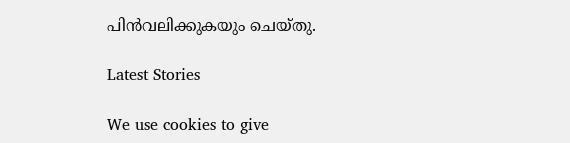പിന്‍വലിക്കുകയും ചെയ്തു.

Latest Stories

We use cookies to give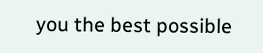you the best possible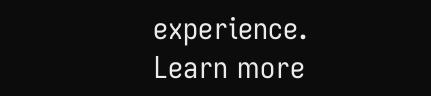experience. Learn more